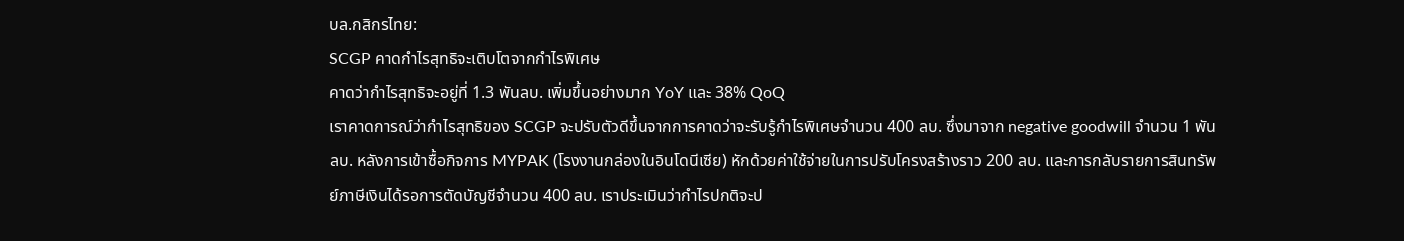บล.กสิกรไทย:
SCGP คาดกำไรสุทธิจะเติบโตจากกำไรพิเศษ
คาดว่ากำไรสุทธิจะอยู่ที่ 1.3 พันลบ. เพิ่มขึ้นอย่างมาก YoY และ 38% QoQ
เราคาดการณ์ว่ากำไรสุทธิของ SCGP จะปรับตัวดีขึ้นจากการคาดว่าจะรับรู้กำไรพิเศษจำนวน 400 ลบ. ซึ่งมาจาก negative goodwill จำนวน 1 พันลบ. หลังการเข้าซื้อกิจการ MYPAK (โรงงานกล่องในอินโดนีเซีย) หักด้วยค่าใช้จ่ายในการปรับโครงสร้างราว 200 ลบ. และการกลับรายการสินทรัพย์ภาษีเงินได้รอการตัดบัญชีจำนวน 400 ลบ. เราประเมินว่ากำไรปกติจะป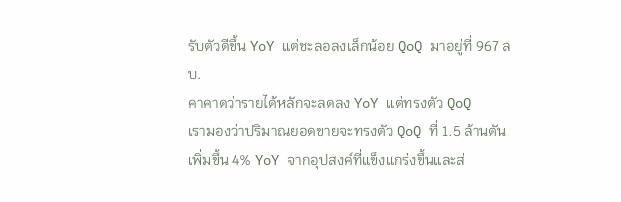รับตัวดีขึ้น YoY แต่ชะลอลงเล็กน้อย QoQ มาอยู่ที่ 967 ลบ.
คาคาดว่ารายได้หลักจะลดลง YoY แต่ทรงตัว QoQ
เรามองว่าปริมาณยอดขายจะทรงตัว QoQ ที่ 1.5 ล้านตัน เพิ่มขึ้น 4% YoY จากอุปสงค์ที่แข็งแกร่งขึ้นและส่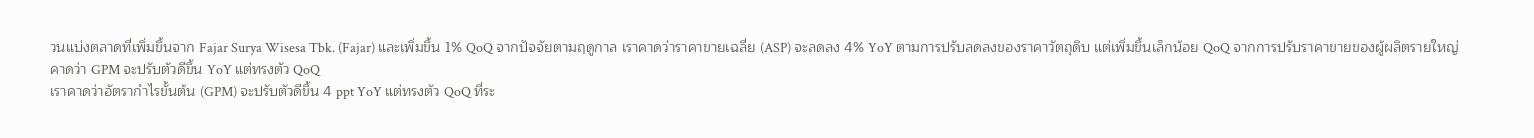วนแบ่งตลาดที่เพิ่มขึ้นจาก Fajar Surya Wisesa Tbk. (Fajar) และเพิ่มขึ้น 1% QoQ จากปัจจัยตามฤดูกาล เราคาดว่าราคาขายเฉลี่ย (ASP) จะลดลง 4% YoY ตามการปรับลดลงของราคาวัตถุดิบ แต่เพิ่มขึ้นเล็กน้อย QoQ จากการปรับราคาขายของผู้ผลิตรายใหญ่
คาดว่า GPM จะปรับตัวดีขึ้น YoY แต่ทรงตัว QoQ
เราคาดว่าอัตรากำไรขั้นต้น (GPM) จะปรับตัวดีขึ้น 4 ppt YoY แต่ทรงตัว QoQ ที่ระ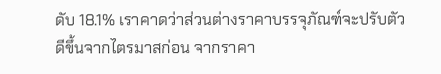ดับ 18.1% เราคาดว่าส่วนต่างราคาบรรจุภัณฑ์จะปรับตัวดีขึ้นจากไตรมาสก่อน จากราคา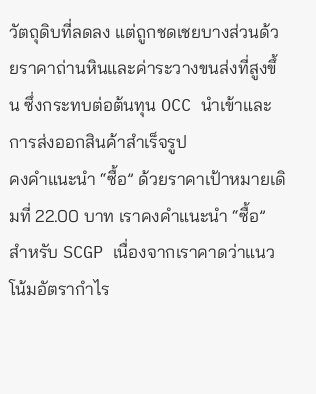วัตถุดิบที่ลดลง แต่ถูกชดเชยบางส่วนด้วยราคาถ่านหินและค่าระวางขนส่งที่สูงขึ้น ซึ่งกระทบต่อต้นทุน OCC นำเข้าและการส่งออกสินค้าสำเร็จรูป
คงคำแนะนำ “ซื้อ” ด้วยราคาเป้าหมายเดิมที่ 22.00 บาท เราคงคำแนะนำ “ซื้อ” สำหรับ SCGP เนื่องจากเราคาดว่าแนวโน้มอัตรากำไร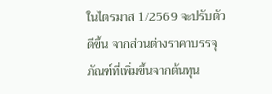ในไตรมาส 1/2569 จะปรับตัวดีขึ้น จากส่วนต่างราคาบรรจุภัณฑ์ที่เพิ่มขึ้นจากต้นทุน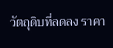วัตถุดิบที่ลดลง ราคา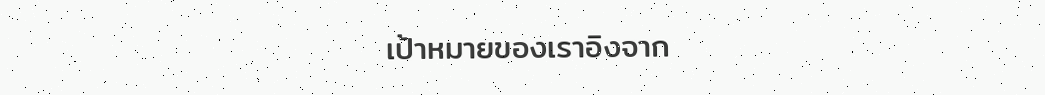เป้าหมายของเราอิงจาก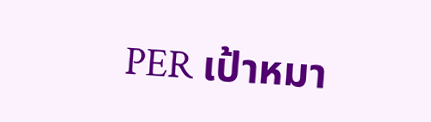PER เป้าหมา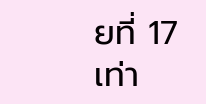ยที่ 17 เท่า